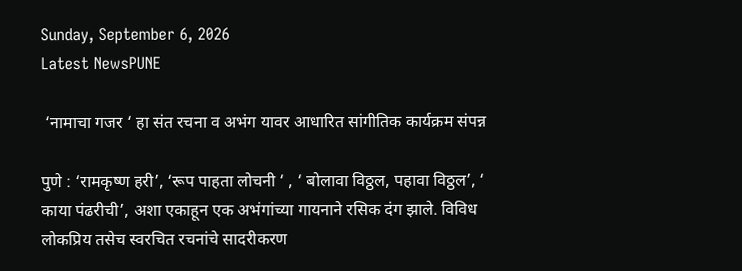Sunday, September 6, 2026
Latest NewsPUNE

 ‘नामाचा गजर ‘ हा संत रचना व अभंग यावर आधारित सांगीतिक कार्यक्रम संपन्न

पुणे : ‘रामकृष्ण हरी’, ‘रूप पाहता लोचनी ‘ , ‘ बोलावा विठ्ठल, पहावा विठ्ठल’, ‘ काया पंढरीची’, अशा एकाहून एक अभंगांच्या गायनाने रसिक दंग झाले. विविध लोकप्रिय तसेच स्वरचित रचनांचे सादरीकरण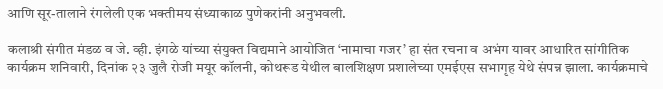आणि सूर-तालाने रंगलेली एक भक्तीमय संध्याकाळ पुणेकरांनी अनुभवली.

कलाश्री संगीत मंडळ व जे. व्ही. इंगळे यांच्या संयुक्त विद्यमाने आयोजित ‘नामाचा गजर’ हा संत रचना व अभंग यावर आधारित सांगीतिक कार्यक्रम शनिवारी, दिनांक २३ जुलै रोजी मयूर कॉलनी, कोथरूड येथील बालशिक्षण प्रशालेच्या एमईएस सभागृह येथे संपन्न झाला. कार्यक्रमाचे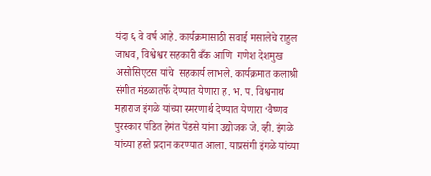यंदा ६ वे वर्ष आहे. कार्यक्रमासाठी सवाई मसालेचे राहुल जाधव, विश्वेश्वर सहकारी बँक आणि  गणेश देशमुख असोसिएटस यांचे  सहकार्य लाभले. कार्यक्रमात कलाश्री संगीत मंडळातर्फे देण्यात येणारा ह. भ. प. विश्वनाथ महाराज इंगळे यांच्या स्मरणार्थ देण्यात येणारा ‘वैष्णव पुरस्कार पंडित हेमंत पेंडसे यांना उद्योजक जे. व्ही. इंगळे यांच्या हस्ते प्रदान करण्यात आला. याप्रसंगी इंगळे यांच्या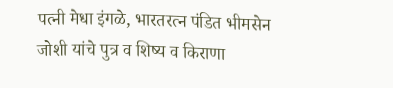पत्नी मेधा इंगळे, भारतरत्न पंडित भीमसेन जोशी यांचे पुत्र व शिष्य व किराणा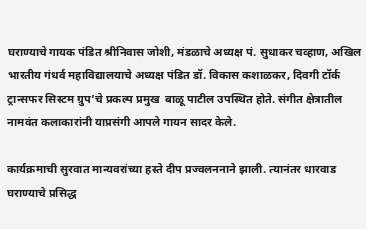घराण्याचे गायक पंडित श्रीनिवास जोशी, मंडळाचे अध्यक्ष पं. सुधाकर चव्हाण, अखिल भारतीय गंधर्व महाविद्यालयाचे अध्यक्ष पंडित डॉ. विकास कशाळकर, दिवगी टॉर्क ट्रान्सफर सिस्टम ग्रुप’चे प्रकल्प प्रमुख  बाळू पाटील उपस्थित होते. संगीत क्षेत्रातील नामवंत कलाकारांनी याप्रसंगी आपले गायन सादर केले.

कार्यक्रमाची सुरवात मान्यवरांच्या हस्ते दीप प्रज्वलननाने झाली. त्यानंतर धारवाड घराण्याचे प्रसिद्ध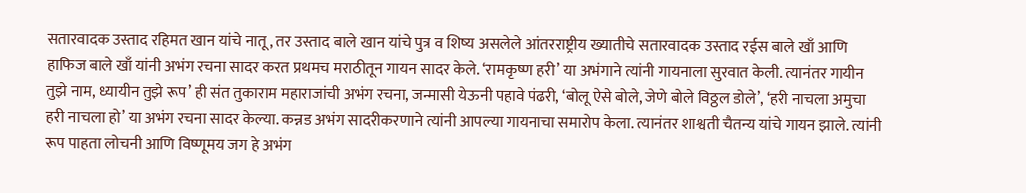सतारवादक उस्ताद रहिमत खान यांचे नातू, तर उस्ताद बाले खान यांचे पुत्र व शिष्य असलेले आंतरराष्ट्रीय ख्यातीचे सतारवादक उस्ताद रईस बाले खाँ आणि हाफिज बाले खाँ यांनी अभंग रचना सादर करत प्रथमच मराठीतून गायन सादर केले. ‘रामकृष्ण हरी’ या अभंगाने त्यांनी गायनाला सुरवात केली. त्यानंतर गायीन तुझे नाम, ध्यायीन तुझे रूप’ ही संत तुकाराम महाराजांची अभंग रचना, जन्मासी येऊनी पहावे पंढरी, ‘बोलू ऐसे बोले, जेणे बोले विठ्ठल डोले’, ‘हरी नाचला अमुचा हरी नाचला हो’ या अभंग रचना सादर केल्या. कन्नड अभंग सादरीकरणाने त्यांनी आपल्या गायनाचा समारोप केला. त्यानंतर शाश्वती चैतन्य यांचे गायन झाले. त्यांनी रूप पाहता लोचनी आणि विष्णूमय जग हे अभंग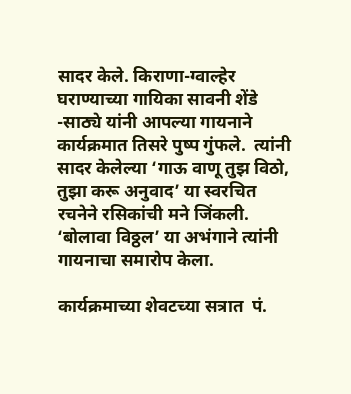सादर केले. किराणा-ग्वाल्हेर घराण्याच्या गायिका सावनी शेंडे -साठ्ये यांनी आपल्या गायनाने कार्यक्रमात तिसरे पुष्प गुंफले.  त्यांनी सादर केलेल्या ‘गाऊ वाणू तुझ विठो, तुझा करू अनुवाद’ या स्वरचित रचनेने रसिकांची मने जिंकली.  ‘बोलावा विठ्ठल’ या अभंगाने त्यांनी गायनाचा समारोप केला.

कार्यक्रमाच्या शेवटच्या सत्रात  पं.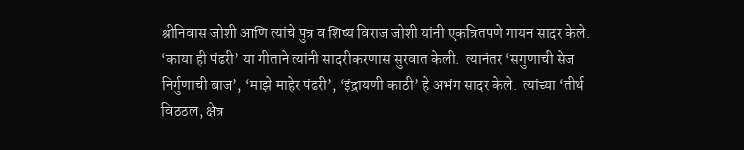श्रीनिवास जोशी आणि त्यांचे पुत्र व शिष्य विराज जोशी यांनी एकत्रितपणे गायन सादर केले. ‘काया ही पंढरी’ या गीताने त्यांनी सादरीकरणास सुरवात केली.  त्यानंतर ‘सगुणाची सेज निर्गुणाची बाज’, ‘माझे माहेर पंढरी’, ‘इंद्रायणी काठी’ हे अभंग सादर केले.  त्यांच्या ‘तीर्थ विठठल, क्षेत्र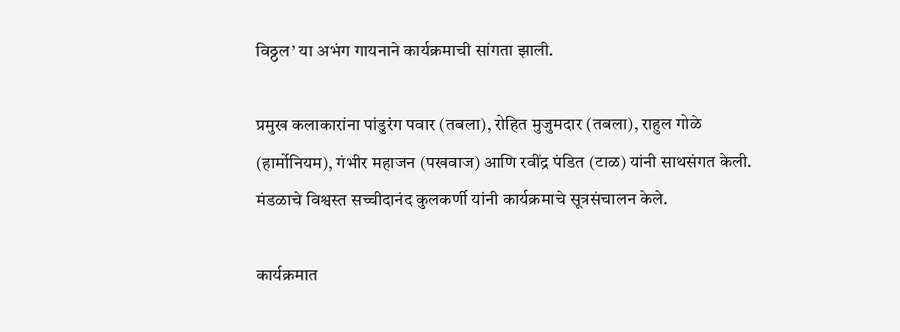विठ्ठल’ या अभंग गायनाने कार्यक्रमाची सांगता झाली.

प्रमुख कलाकारांना पांडुरंग पवार (तबला), रोहित मुजुमदार (तबला), राहुल गोळे (हार्मोनियम), गंभीर महाजन (पखवाज) आणि रवींद्र पंडित (टाळ) यांनी साथसंगत केली. मंडळाचे विश्वस्त सच्चीदानंद कुलकर्णी यांनी कार्यक्रमाचे सूत्रसंचालन केले.

कार्यक्रमात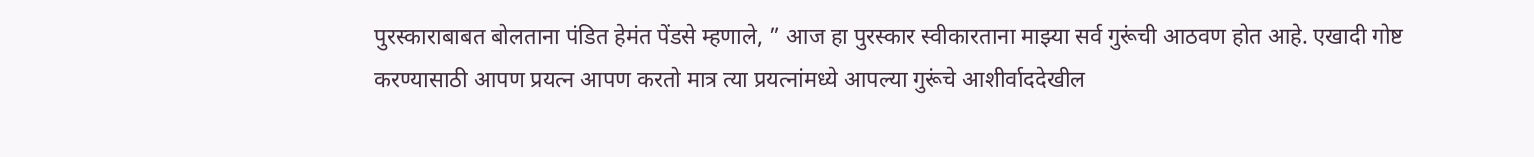पुरस्काराबाबत बोलताना पंडित हेमंत पेंडसे म्हणाले, ” आज हा पुरस्कार स्वीकारताना माझ्या सर्व गुरूंची आठवण होत आहे. एखादी गोष्ट करण्यासाठी आपण प्रयत्न आपण करतो मात्र त्या प्रयत्नांमध्ये आपल्या गुरूंचे आशीर्वाददेखील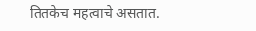तितकेच महत्वाचे असतात.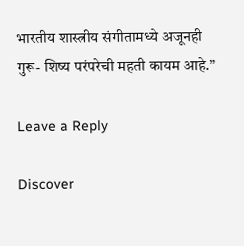भारतीय शास्त्रीय संगीतामध्ये अजूनही गुरू- शिष्य परंपरेची महती कायम आहे.”

Leave a Reply

Discover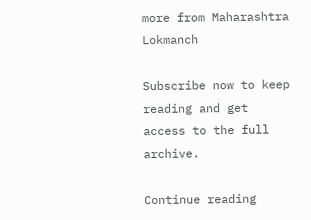more from Maharashtra Lokmanch

Subscribe now to keep reading and get access to the full archive.

Continue reading